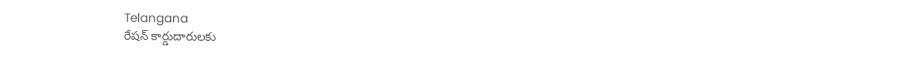Telangana
రేషన్ కార్డుదారులకు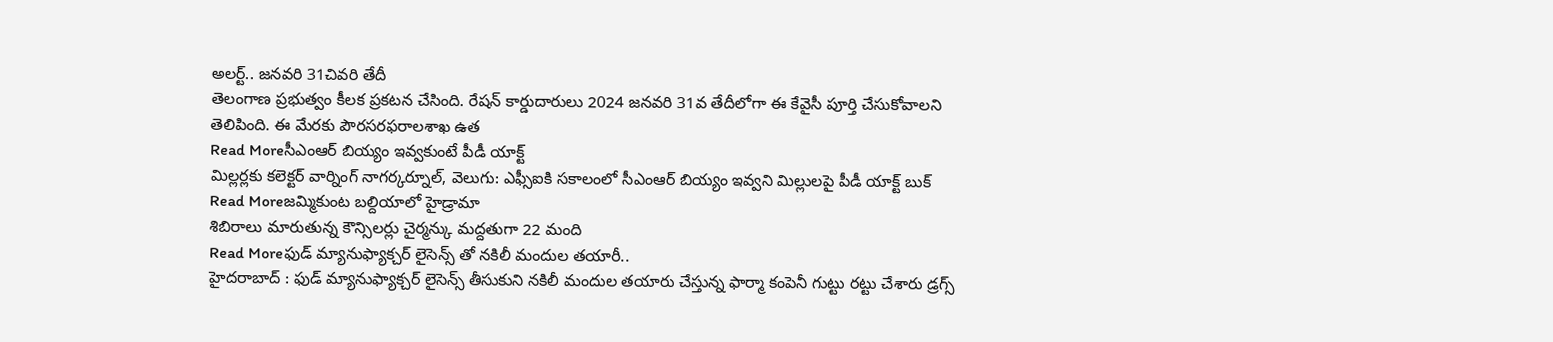అలర్ట్.. జనవరి 31చివరి తేదీ
తెలంగాణ ప్రభుత్వం కీలక ప్రకటన చేసింది. రేషన్ కార్డుదారులు 2024 జనవరి 31వ తేదీలోగా ఈ కేవైసీ పూర్తి చేసుకోవాలని తెలిపింది. ఈ మేరకు పౌరసరఫరాలశాఖ ఉత
Read Moreసీఎంఆర్ బియ్యం ఇవ్వకుంటే పీడీ యాక్ట్
మిల్లర్లకు కలెక్టర్ వార్నింగ్ నాగర్కర్నూల్, వెలుగు: ఎఫ్సీఐకి సకాలంలో సీఎంఆర్ బియ్యం ఇవ్వని మిల్లులపై పీడీ యాక్ట్ బుక్
Read Moreజమ్మికుంట బల్దియాలో హైడ్రామా
శిబిరాలు మారుతున్న కౌన్సిలర్లు చైర్మన్కు మద్దతుగా 22 మంది
Read Moreఫుడ్ మ్యానుఫ్యాక్చర్ లైసెన్స్ తో నకిలీ మందుల తయారీ..
హైదరాబాద్ : ఫుడ్ మ్యానుఫ్యాక్చర్ లైసెన్స్ తీసుకుని నకిలీ మందుల తయారు చేస్తున్న ఫార్మా కంపెనీ గుట్టు రట్టు చేశారు డ్రగ్స్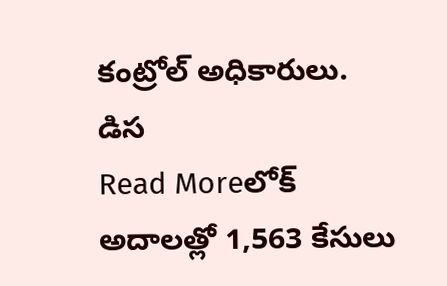కంట్రోల్ అధికారులు. డిస
Read Moreలోక్ అదాలత్లో 1,563 కేసులు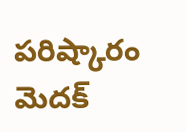పరిష్కారం
మెదక్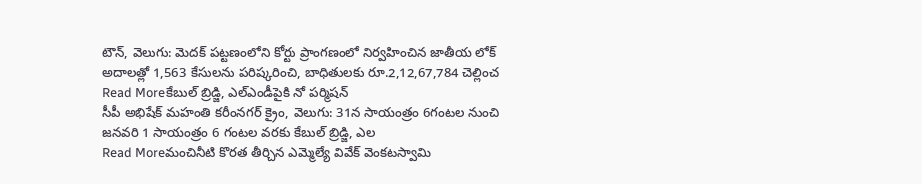టౌన్, వెలుగు: మెదక్ పట్టణంలోని కోర్టు ప్రాంగణంలో నిర్వహించిన జాతీయ లోక్ అదాలత్లో 1,563 కేసులను పరిష్కరించి, బాధితులకు రూ.2,12,67,784 చెల్లించ
Read Moreకేబుల్ బ్రిడ్జి, ఎల్ఎండీపైకి నో పర్మిషన్
సీపీ అభిషేక్ మహంతి కరీంనగర్ క్రైం, వెలుగు: 31న సాయంత్రం 6గంటల నుంచి జనవరి 1 సాయంత్రం 6 గంటల వరకు కేబుల్ బ్రిడ్జి, ఎల
Read Moreమంచినీటి కొరత తీర్చిన ఎమ్మెల్యే వివేక్ వెంకటస్వామి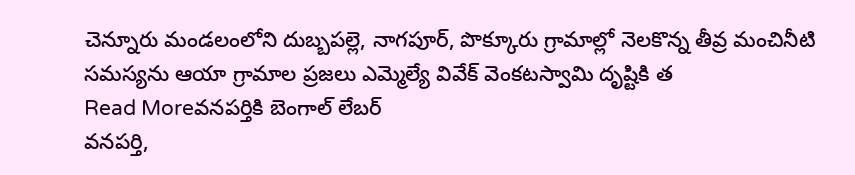చెన్నూరు మండలంలోని దుబ్బపల్లె, నాగపూర్, పొక్కూరు గ్రామాల్లో నెలకొన్న తీవ్ర మంచినీటి సమస్యను ఆయా గ్రామాల ప్రజలు ఎమ్మెల్యే వివేక్ వెంకటస్వామి దృష్టికి త
Read Moreవనపర్తికి బెంగాల్ లేబర్
వనపర్తి,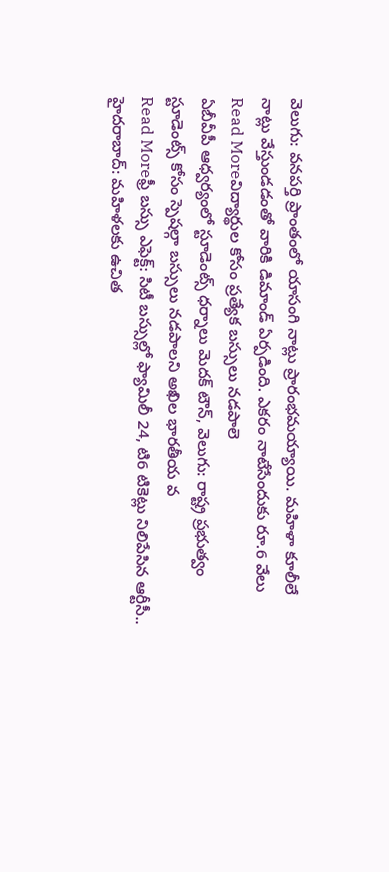వెలుగు: వనపర్తి ప్రాంతంలో యాసంగి నాట్లు ప్రారంభమయ్యాయి. మహిళా కూలీలే నాట్లు వేస్తుండడంతో వారికి డిమాండ్ ఏర్పడింది. ఎకరం నాటేసేందుకు రూ.6 వేలు
Read Moreవిద్యార్థుల కోసం ప్రత్యేక బస్సులు నడపాలె
ఏబీవీపీ ఆధ్వర్యంలో స్టూడెంట్స్ ధర్నాలు మెదక్ టౌన్, వెలుగు: రాష్ట్ర ప్రభుత్వం స్టూడెంట్స్ కోసం స్పెషల్గా బస్సులు నడపాలని అఖిల భారతీయ వ
Read Moreఫ్రీ బస్సు ఎఫెక్ట్: సిటీ బస్సుల్లో ఫ్యామిలీ 24, టి6 టికెట్లు నిలిపేసిన ఆర్టీసీ..
హైదరాబాద్: మహిళలకు ఉచిత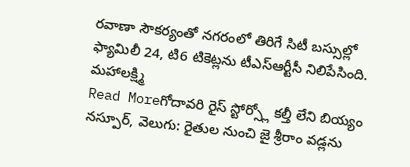రవాణా సౌకర్యంతో నగరంలో తిరిగే సిటీ బస్సుల్లో ఫ్యామిలీ 24, టి6 టికెట్లను టీఎస్ఆర్టీసీ నిలిపేసింది. మహాలక్ష్మి
Read Moreగోదావరి రైస్ స్టోర్స్లో కల్తీ లేని బియ్యం
నస్పూర్, వెలుగు: రైతుల నుంచి జై శ్రీరాం వడ్లను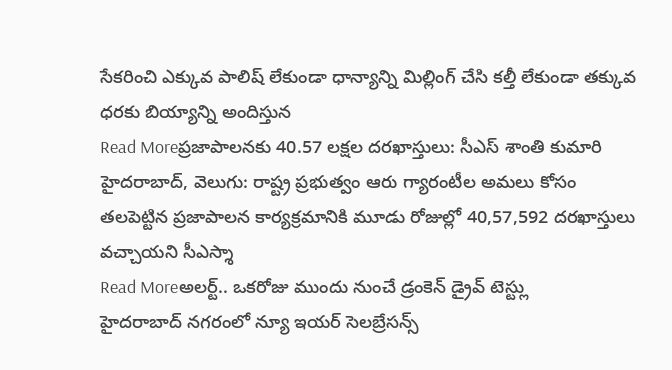సేకరించి ఎక్కువ పాలిష్ లేకుండా ధాన్యాన్ని మిల్లింగ్ చేసి కల్తీ లేకుండా తక్కువ ధరకు బియ్యాన్ని అందిస్తున
Read Moreప్రజాపాలనకు 40.57 లక్షల దరఖాస్తులు: సీఎస్ శాంతి కుమారి
హైదరాబాద్, వెలుగు: రాష్ట్ర ప్రభుత్వం ఆరు గ్యారంటీల అమలు కోసం తలపెట్టిన ప్రజాపాలన కార్యక్రమానికి మూడు రోజుల్లో 40,57,592 దరఖాస్తులు వచ్చాయని సీఎస్శా
Read Moreఅలర్ట్.. ఒకరోజు ముందు నుంచే డ్రంకెన్ డ్రైవ్ టెస్ట్లు
హైదరాబాద్ నగరంలో న్యూ ఇయర్ సెలబ్రేసన్స్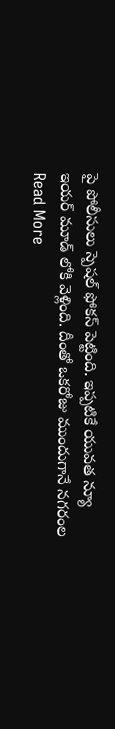పై పోలీసులు స్పెషల్ ఫోకస్ పెట్టింది. ఇప్పటికే యువత న్యూ ఇయర్ మూడ్ లోకి వెళ్లింది. దీంతో ఒకరోజు ముందుగానే నగరంల
Read More